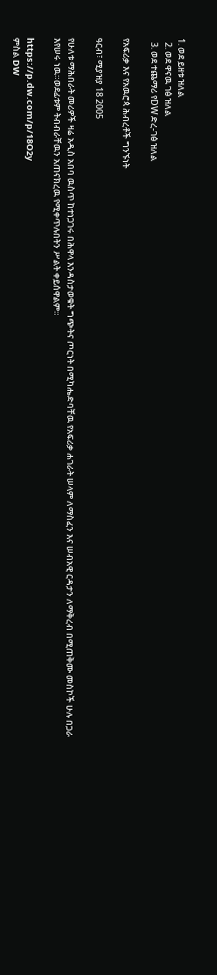1. ወደ ይዘቱ ዝለል
  2. ወደ ዋናዉ ገፅ ዝለል
  3. ወደ ተጨማሪ የDW ድረ-ገፅ ዝለል

የአፍሪቃ እና የአዉሮጳ ሕብረቶች ግንኙነት

ዓርብ፣ ሚያዝያ 18 2005

የሁለቱ ማሕበራት መሪዎች ዛሬ አዲስ አበባ ዉስጥ ከተነጋገሩ በሕዋላ እንዳስታወቁት ግጭትና ጦርነት በሚካሔድባቸዉ የአፍሪቃ ሐገራት ሠላም ለማስፈን እና ሠብአዊ ርዳታን ለማቅረብ በሚጠቅሙ መስኮች ሁሉ በጋራ እየሠሩ ነዉ።ወደፊቱም ትብብራቸዉን አጠናክረዉ የሚቀጥሉበትን ሥልት ቀይሰዋልም።

https://p.dw.com/p/18O2y
ምስል DW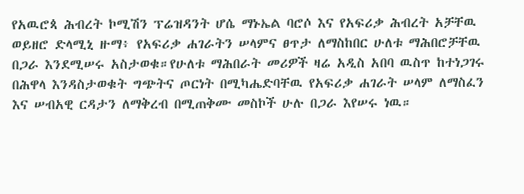የአዉሮጳ ሕብረት ኮሚሽን ፕሬዝዳንት ሆሴ ማኑኤል ባሮሶ እና የአፍሪቃ ሕብረት አቻቸዉ ወይዘሮ ድላሚኒ ዙማ፥ የአፍሪቃ ሐገራትን ሠላምና ፀጥታ ለማስከበር ሁለቱ ማሕበሮቻቸዉ በጋራ እንደሚሠሩ አስታወቁ።የሁለቱ ማሕበራት መሪዎች ዛሬ አዲስ አበባ ዉስጥ ከተነጋገሩ በሕዋላ እንዳስታወቁት ግጭትና ጦርነት በሚካሔድባቸዉ የአፍሪቃ ሐገራት ሠላም ለማስፈን እና ሠብአዊ ርዳታን ለማቅረብ በሚጠቅሙ መስኮች ሁሉ በጋራ እየሠሩ ነዉ።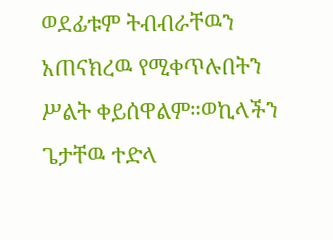ወደፊቱም ትብብራቸዉን አጠናክረዉ የሚቀጥሉበትን ሥልት ቀይሰዋልም።ወኪላችን ጌታቸዉ ተድላ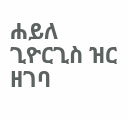ሐይለ ጊዮርጊስ ዝር ዘገባ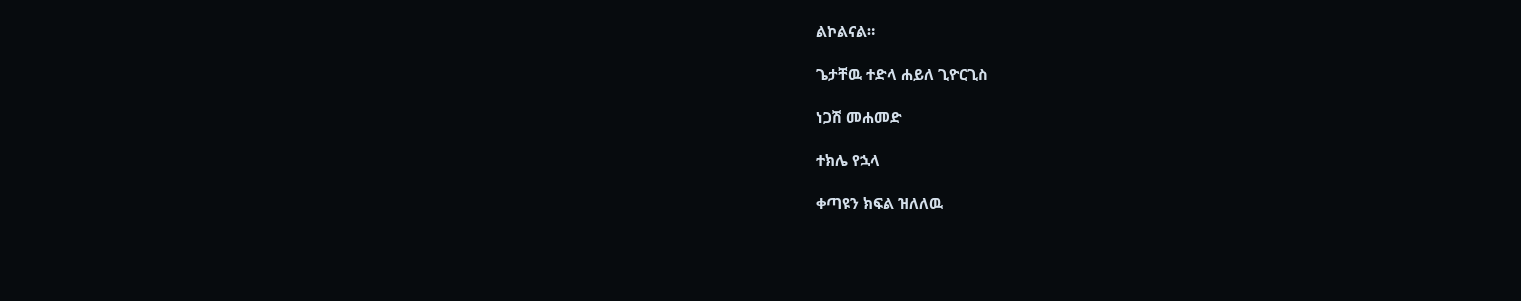ልኮልናል።

ጌታቸዉ ተድላ ሐይለ ጊዮርጊስ

ነጋሽ መሐመድ

ተክሌ የኋላ

ቀጣዩን ክፍል ዝለለዉ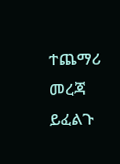ተጨማሪ መረጃ ይፈልጉ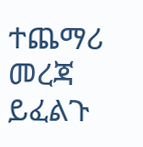ተጨማሪ መረጃ ይፈልጉ